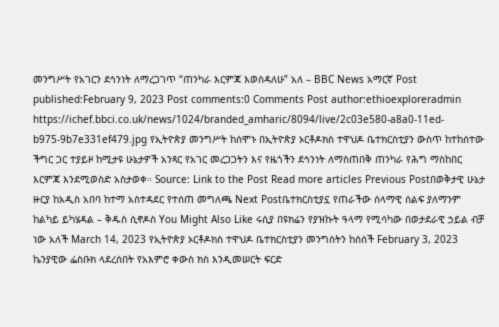መንግሥት የአገርን ደኅንነት ለማረጋገጥ “ጠንካራ እርምጃ እወስዳለሁ” አለ – BBC News አማርኛ Post published:February 9, 2023 Post comments:0 Comments Post author:ethioexploreradmin https://ichef.bbci.co.uk/news/1024/branded_amharic/8094/live/2c03e580-a8a0-11ed-b975-9b7e331ef479.jpg የኢትዮጵያ መንግሥት ከሰሞኑ በኢትዮጵያ ኦርቶዶክስ ተዋህዶ ቤተክርስቲያን ውስጥ ከተከሰተው ችግር ጋር ተያይዞ ከሚታዩ ሁኔታዎች አንጻር የአገር መረጋጋትን እና የዜጎችን ደኅንነት ለማስጠበቅ ጠንካራ የሕግ ማስከበር እርምጃ እንደሚወስድ አስታወቀ። Source: Link to the Post Read more articles Previous Postበወቅታዊ ሁኔታ ዙርያ ከአዲስ አበባ ከተማ አስተዳደር የተሰጠ መግለጫ Next Postቤተክርስቲያኗ የጠራችው ሰላማዊ ሰልፍ ያለማንም ከልካይ ይካሄዳል – ቅዱስ ሲኖዶስ You Might Also Like ሩሲያ በዩክሬን የያዝኩት ዓላማ የሚሳካው በወታደራዊ ኃይል ብቻ ነው አለች March 14, 2023 የኢትዮጵያ ኦርቶዶክስ ተዋህዶ ቤተክርስቲያን መንግስትን ከሰሰች February 3, 2023 ኬንያዊው ፌስቡክ ላደረሰበት የአእምሮ ቀውስ ክስ እንዲመሠርት ፍርድ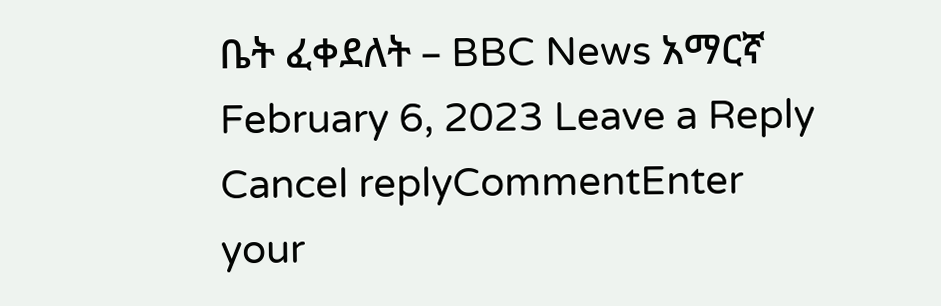ቤት ፈቀደለት – BBC News አማርኛ February 6, 2023 Leave a Reply Cancel replyCommentEnter your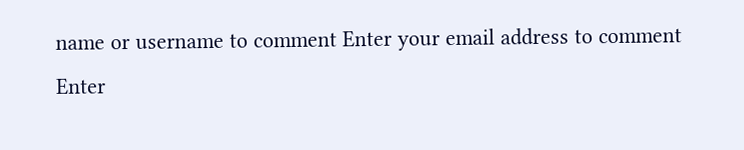name or username to comment Enter your email address to comment Enter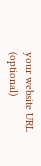your website URL (optional)